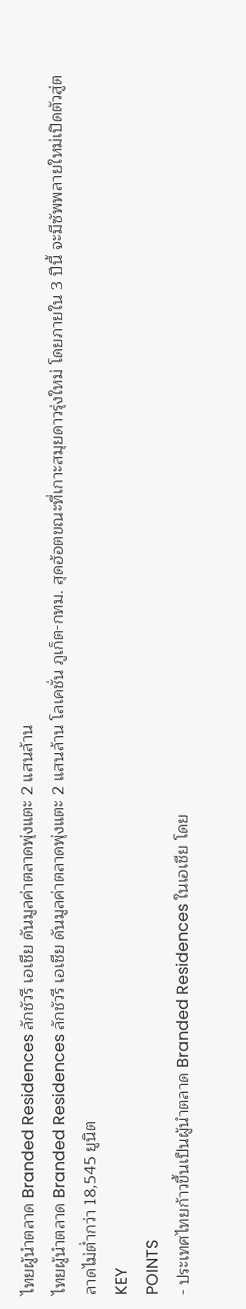ไทยผู้นำตลาด Branded Residences ลักชัวรี เอเชีย ดันมูลค่าตลาดพุ่งแตะ 2 แสนล้าน
ไทยผู้นำตลาด Branded Residences ลักชัวรี เอเชีย ดันมูลค่าตลาดพุ่งแตะ 2 แสนล้าน โลเคชั่น ภูเก็ต-กทม. สุดฮ้อตขณะที่เกาะสมุยดาวรุ่งใหม่ โดยภายใน 3 ปีนี้ จะมีซัพพลายใหม่เปิดตัวสู่ตลาดไม่ต่ำกว่า 18,545 ยูนิต
KEY
POINTS
- ประเทศไทยก้าวขึ้นเป็นผู้นำตลาด Branded Residences ในเอเชีย โดย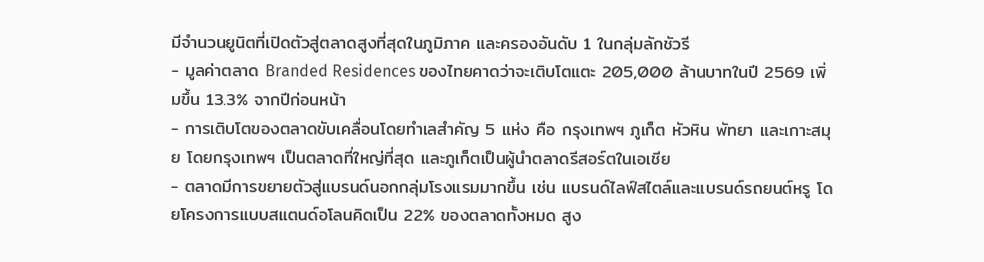มีจำนวนยูนิตที่เปิดตัวสู่ตลาดสูงที่สุดในภูมิภาค และครองอันดับ 1 ในกลุ่มลักชัวรี
- มูลค่าตลาด Branded Residences ของไทยคาดว่าจะเติบโตแตะ 205,000 ล้านบาทในปี 2569 เพิ่มขึ้น 13.3% จากปีก่อนหน้า
- การเติบโตของตลาดขับเคลื่อนโดยทำเลสำคัญ 5 แห่ง คือ กรุงเทพฯ ภูเก็ต หัวหิน พัทยา และเกาะสมุย โดยกรุงเทพฯ เป็นตลาดที่ใหญ่ที่สุด และภูเก็ตเป็นผู้นำตลาดรีสอร์ตในเอเชีย
- ตลาดมีการขยายตัวสู่แบรนด์นอกกลุ่มโรงแรมมากขึ้น เช่น แบรนด์ไลฟ์สไตล์และแบรนด์รถยนต์หรู โดยโครงการแบบสแตนด์อโลนคิดเป็น 22% ของตลาดทั้งหมด สูง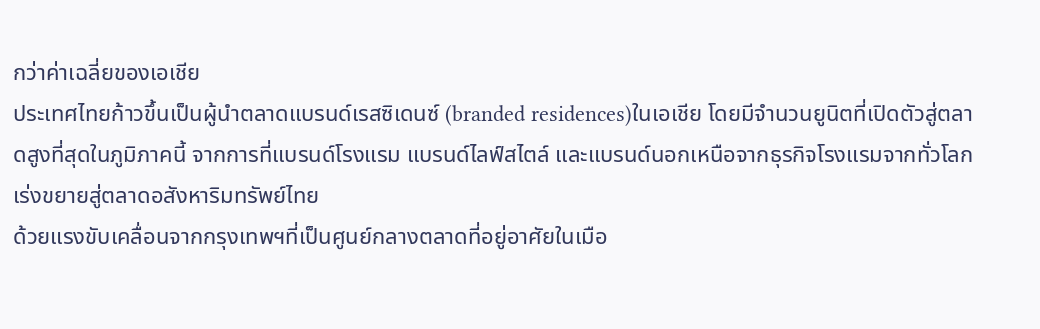กว่าค่าเฉลี่ยของเอเชีย
ประเทศไทยก้าวขึ้นเป็นผู้นำตลาดแบรนด์เรสซิเดนซ์ (branded residences)ในเอเชีย โดยมีจำนวนยูนิตที่เปิดตัวสู่ตลาดสูงที่สุดในภูมิภาคนี้ จากการที่แบรนด์โรงแรม แบรนด์ไลฟ์สไตล์ และแบรนด์นอกเหนือจากธุรกิจโรงแรมจากทั่วโลกเร่งขยายสู่ตลาดอสังหาริมทรัพย์ไทย
ด้วยแรงขับเคลื่อนจากกรุงเทพฯที่เป็นศูนย์กลางตลาดที่อยู่อาศัยในเมือ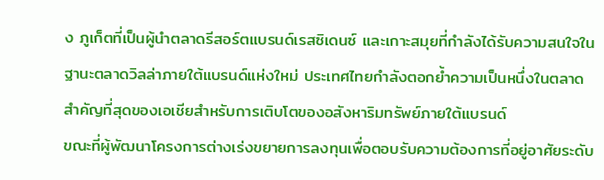ง ภูเก็ตที่เป็นผู้นำตลาดรีสอร์ตแบรนด์เรสซิเดนซ์ และเกาะสมุยที่กำลังได้รับความสนใจในฐานะตลาดวิลล่าภายใต้แบรนด์แห่งใหม่ ประเทศไทยกำลังตอกย้ำความเป็นหนึ่งในตลาดสำคัญที่สุดของเอเชียสำหรับการเติบโตของอสังหาริมทรัพย์ภายใต้แบรนด์
ขณะที่ผู้พัฒนาโครงการต่างเร่งขยายการลงทุนเพื่อตอบรับความต้องการที่อยู่อาศัยระดับ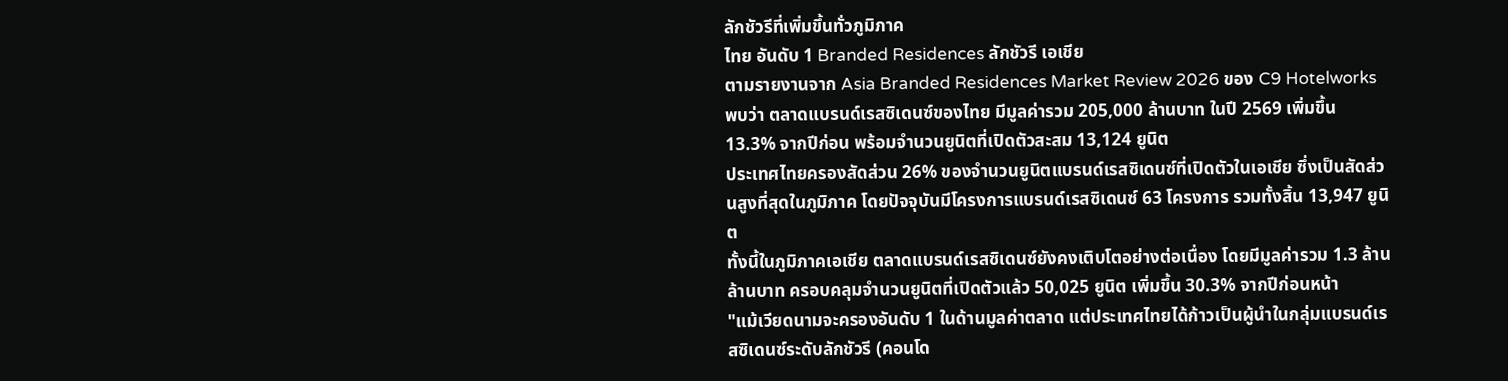ลักชัวรีที่เพิ่มขึ้นทั่วภูมิภาค
ไทย อันดับ 1 Branded Residences ลักชัวรี เอเชีย
ตามรายงานจาก Asia Branded Residences Market Review 2026 ของ C9 Hotelworks พบว่า ตลาดแบรนด์เรสซิเดนซ์ของไทย มีมูลค่ารวม 205,000 ล้านบาท ในปี 2569 เพิ่มขึ้น 13.3% จากปีก่อน พร้อมจำนวนยูนิตที่เปิดตัวสะสม 13,124 ยูนิต
ประเทศไทยครองสัดส่วน 26% ของจำนวนยูนิตแบรนด์เรสซิเดนซ์ที่เปิดตัวในเอเชีย ซึ่งเป็นสัดส่วนสูงที่สุดในภูมิภาค โดยปัจจุบันมีโครงการแบรนด์เรสซิเดนซ์ 63 โครงการ รวมทั้งสิ้น 13,947 ยูนิต
ทั้งนี้ในภูมิภาคเอเชีย ตลาดแบรนด์เรสซิเดนซ์ยังคงเติบโตอย่างต่อเนื่อง โดยมีมูลค่ารวม 1.3 ล้านล้านบาท ครอบคลุมจำนวนยูนิตที่เปิดตัวแล้ว 50,025 ยูนิต เพิ่มขึ้น 30.3% จากปีก่อนหน้า
"แม้เวียดนามจะครองอันดับ 1 ในด้านมูลค่าตลาด แต่ประเทศไทยได้ก้าวเป็นผู้นำในกลุ่มแบรนด์เรสซิเดนซ์ระดับลักชัวรี (คอนโด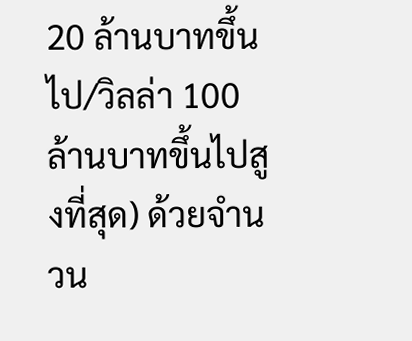20 ล้านบาทขึ้นไป/วิลล่า 100 ล้านบาทขึ้นไปสูงที่สุด) ด้วยจำนวน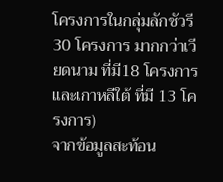โครงการในกลุ่มลักชัวรี 30 โครงการ มากกว่าเวียดนาม ที่มี18 โครงการ และเกาหลีใต้ ที่มี 13 โครงการ)
จากข้อมูลสะท้อน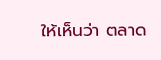ให้เห็นว่า ตลาด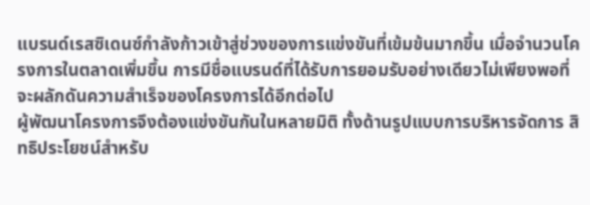แบรนด์เรสซิเดนซ์กำลังก้าวเข้าสู่ช่วงของการแข่งขันที่เข้มข้นมากขึ้น เมื่อจำนวนโครงการในตลาดเพิ่มขึ้น การมีชื่อแบรนด์ที่ได้รับการยอมรับอย่างเดียวไม่เพียงพอที่จะผลักดันความสำเร็จของโครงการได้อีกต่อไป
ผู้พัฒนาโครงการจึงต้องแข่งขันกันในหลายมิติ ทั้งด้านรูปแบบการบริหารจัดการ สิทธิประโยชน์สำหรับ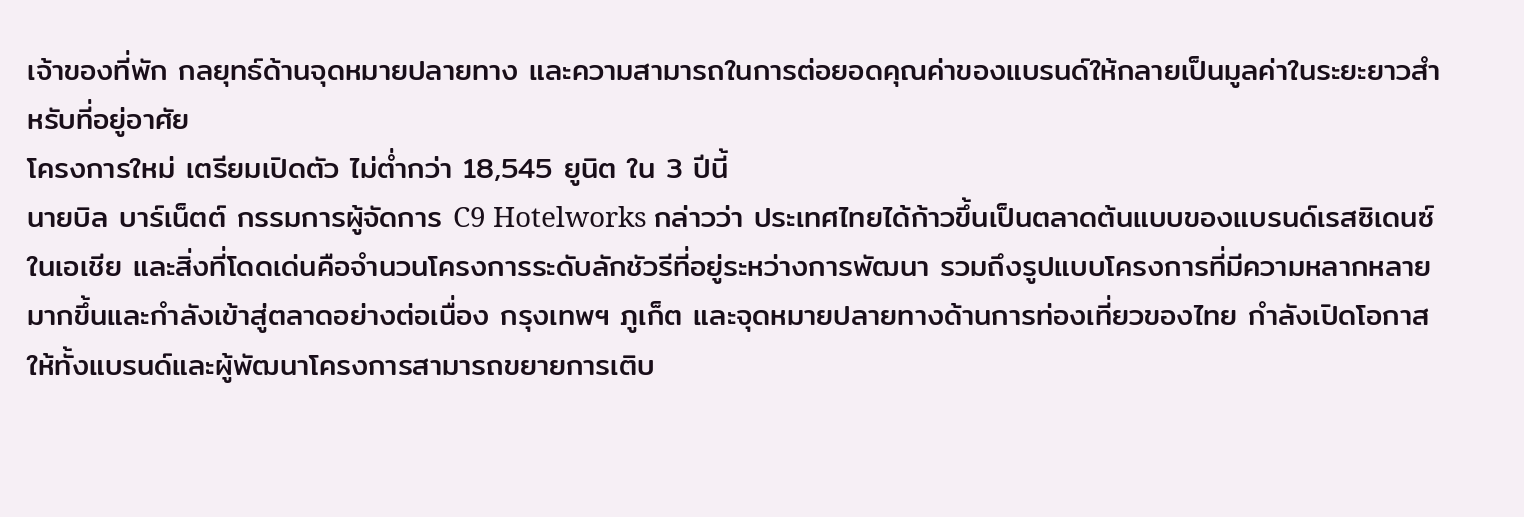เจ้าของที่พัก กลยุทธ์ด้านจุดหมายปลายทาง และความสามารถในการต่อยอดคุณค่าของแบรนด์ให้กลายเป็นมูลค่าในระยะยาวสำหรับที่อยู่อาศัย
โครงการใหม่ เตรียมเปิดตัว ไม่ต่ำกว่า 18,545 ยูนิต ใน 3 ปีนี้
นายบิล บาร์เน็ตต์ กรรมการผู้จัดการ C9 Hotelworks กล่าวว่า ประเทศไทยได้ก้าวขึ้นเป็นตลาดต้นแบบของแบรนด์เรสซิเดนซ์ในเอเชีย และสิ่งที่โดดเด่นคือจำนวนโครงการระดับลักชัวรีที่อยู่ระหว่างการพัฒนา รวมถึงรูปแบบโครงการที่มีความหลากหลายมากขึ้นและกำลังเข้าสู่ตลาดอย่างต่อเนื่อง กรุงเทพฯ ภูเก็ต และจุดหมายปลายทางด้านการท่องเที่ยวของไทย กำลังเปิดโอกาสให้ทั้งแบรนด์และผู้พัฒนาโครงการสามารถขยายการเติบ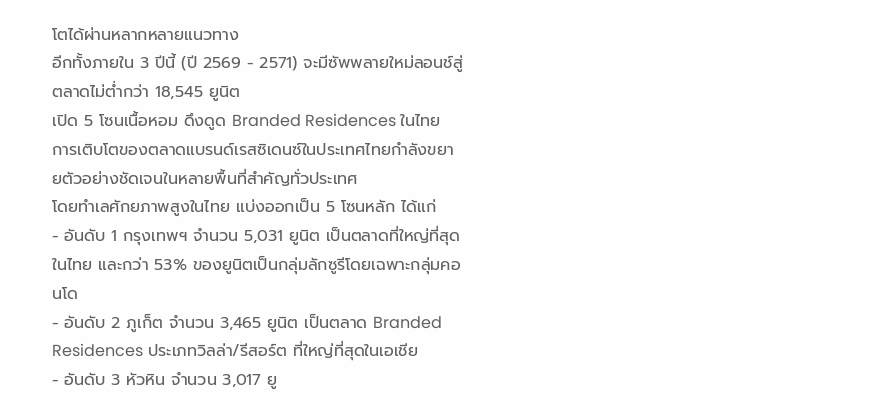โตได้ผ่านหลากหลายแนวทาง
อีกทั้งภายใน 3 ปีนี้ (ปี 2569 - 2571) จะมีซัพพลายใหม่ลอนช์สู่ตลาดไม่ต่ำกว่า 18,545 ยูนิต
เปิด 5 โซนเนื้อหอม ดึงดูด Branded Residences ในไทย
การเติบโตของตลาดแบรนด์เรสซิเดนซ์ในประเทศไทยกำลังขยายตัวอย่างชัดเจนในหลายพื้นที่สำคัญทั่วประเทศ
โดยทำเลศักยภาพสูงในไทย แบ่งออกเป็น 5 โซนหลัก ได้แก่
- อันดับ 1 กรุงเทพฯ จำนวน 5,031 ยูนิต เป็นตลาดที่ใหญ่ที่สุดในไทย และกว่า 53% ของยูนิตเป็นกลุ่มลักซูรีโดยเฉพาะกลุ่มคอนโด
- อันดับ 2 ภูเก็ต จำนวน 3,465 ยูนิต เป็นตลาด Branded Residences ประเภทวิลล่า/รีสอร์ต ที่ใหญ่ที่สุดในเอเชีย
- อันดับ 3 หัวหิน จำนวน 3,017 ยู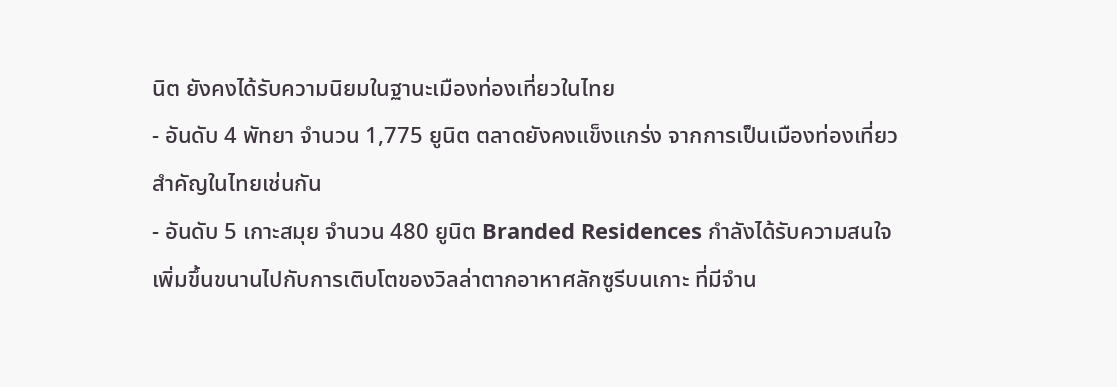นิต ยังคงได้รับความนิยมในฐานะเมืองท่องเที่ยวในไทย
- อันดับ 4 พัทยา จำนวน 1,775 ยูนิต ตลาดยังคงแข็งแกร่ง จากการเป็นเมืองท่องเที่ยวสำคัญในไทยเช่นกัน
- อันดับ 5 เกาะสมุย จำนวน 480 ยูนิต Branded Residences กำลังได้รับความสนใจเพิ่มขึ้นขนานไปกับการเติบโตของวิลล่าตากอาหาศลักซูรีบนเกาะ ที่มีจำน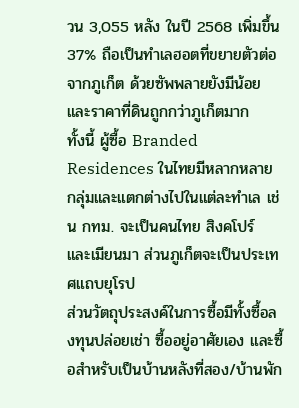วน 3,055 หลัง ในปี 2568 เพิ่มขึ้น 37% ถือเป็นทำเลฮอตที่ขยายตัวต่อจากภูเก็ต ด้วยซัพพลายยังมีน้อย และราคาที่ดินถูกกว่าภูเก็ตมาก
ทั้งนี้ ผู้ซื้อ Branded Residences ในไทยมีหลากหลายกลุ่มและแตกต่างไปในแต่ละทำเล เช่น กทม. จะเป็นคนไทย สิงคโปร์ และเมียนมา ส่วนภูเก็ตจะเป็นประเทศแถบยุโรป
ส่วนวัตถุประสงค์ในการซื้อมีทั้งซื้อลงทุนปล่อยเช่า ซื้ออยู่อาศัยเอง และซื้อสำหรับเป็นบ้านหลังที่สอง/บ้านพัก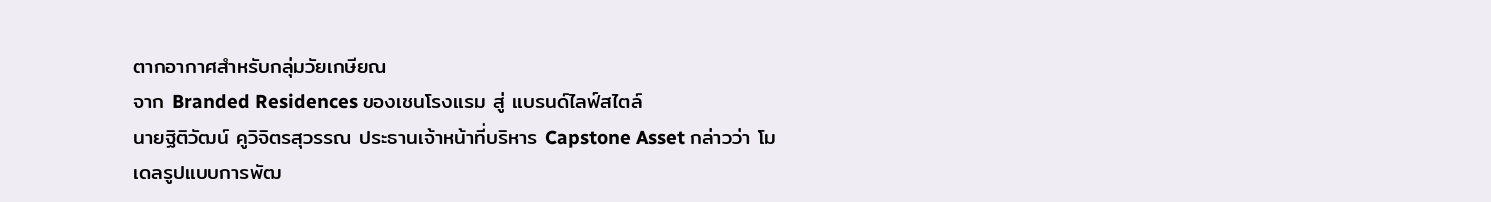ตากอากาศสำหรับกลุ่มวัยเกษียณ
จาก Branded Residences ของเชนโรงแรม สู่ แบรนด์ไลฟ์สไตล์
นายฐิติวัฒน์ คูวิจิตรสุวรรณ ประธานเจ้าหน้าที่บริหาร Capstone Asset กล่าวว่า โมเดลรูปแบบการพัฒ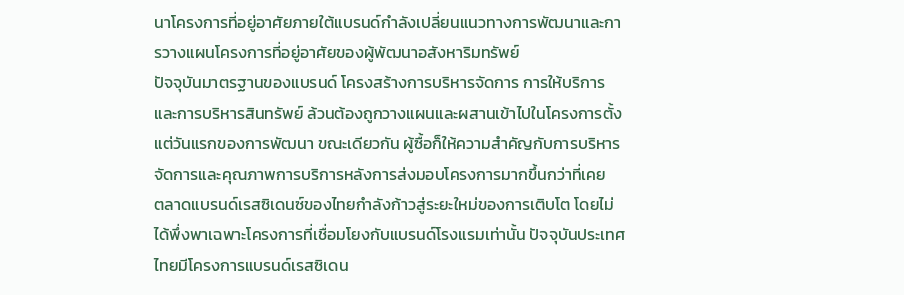นาโครงการที่อยู่อาศัยภายใต้แบรนด์กำลังเปลี่ยนแนวทางการพัฒนาและการวางแผนโครงการที่อยู่อาศัยของผู้พัฒนาอสังหาริมทรัพย์
ปัจจุบันมาตรฐานของแบรนด์ โครงสร้างการบริหารจัดการ การให้บริการ และการบริหารสินทรัพย์ ล้วนต้องถูกวางแผนและผสานเข้าไปในโครงการตั้งแต่วันแรกของการพัฒนา ขณะเดียวกัน ผู้ซื้อก็ให้ความสำคัญกับการบริหารจัดการและคุณภาพการบริการหลังการส่งมอบโครงการมากขึ้นกว่าที่เคย
ตลาดแบรนด์เรสซิเดนซ์ของไทยกำลังก้าวสู่ระยะใหม่ของการเติบโต โดยไม่ได้พึ่งพาเฉพาะโครงการที่เชื่อมโยงกับแบรนด์โรงแรมเท่านั้น ปัจจุบันประเทศไทยมีโครงการแบรนด์เรสซิเดน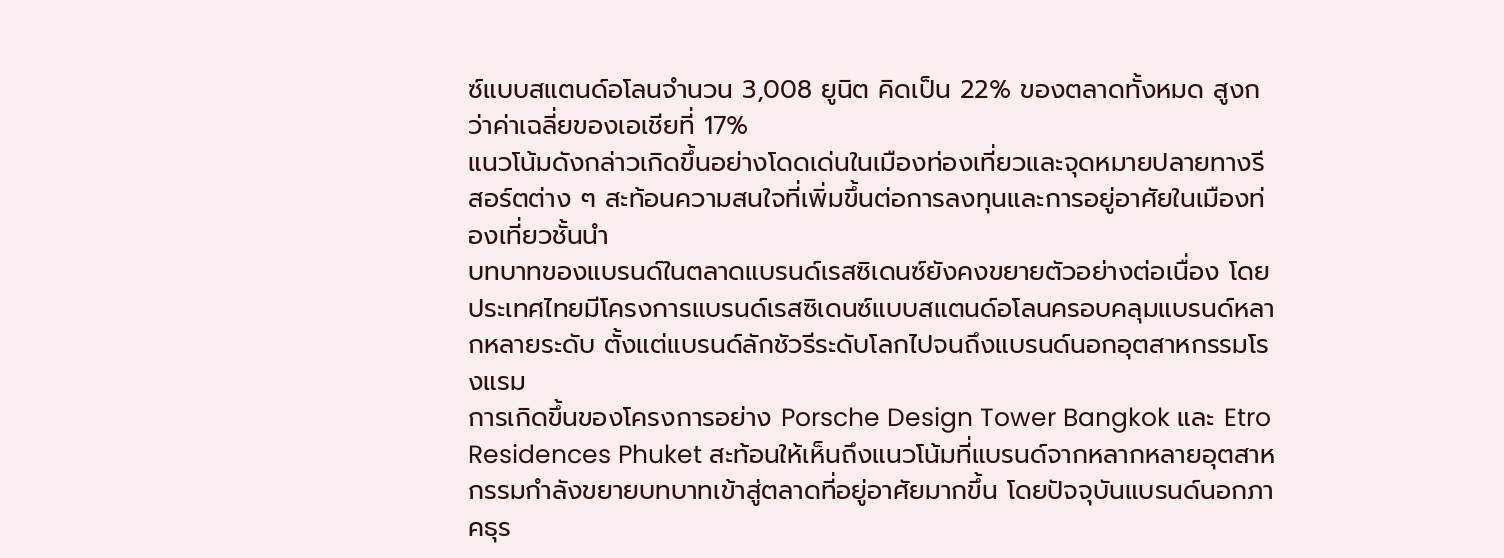ซ์แบบสแตนด์อโลนจำนวน 3,008 ยูนิต คิดเป็น 22% ของตลาดทั้งหมด สูงกว่าค่าเฉลี่ยของเอเชียที่ 17%
แนวโน้มดังกล่าวเกิดขึ้นอย่างโดดเด่นในเมืองท่องเที่ยวและจุดหมายปลายทางรีสอร์ตต่าง ๆ สะท้อนความสนใจที่เพิ่มขึ้นต่อการลงทุนและการอยู่อาศัยในเมืองท่องเที่ยวชั้นนำ
บทบาทของแบรนด์ในตลาดแบรนด์เรสซิเดนซ์ยังคงขยายตัวอย่างต่อเนื่อง โดยประเทศไทยมีโครงการแบรนด์เรสซิเดนซ์แบบสแตนด์อโลนครอบคลุมแบรนด์หลากหลายระดับ ตั้งแต่แบรนด์ลักชัวรีระดับโลกไปจนถึงแบรนด์นอกอุตสาหกรรมโรงแรม
การเกิดขึ้นของโครงการอย่าง Porsche Design Tower Bangkok และ Etro Residences Phuket สะท้อนให้เห็นถึงแนวโน้มที่แบรนด์จากหลากหลายอุตสาหกรรมกำลังขยายบทบาทเข้าสู่ตลาดที่อยู่อาศัยมากขึ้น โดยปัจจุบันแบรนด์นอกภาคธุร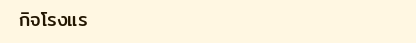กิจโรงแร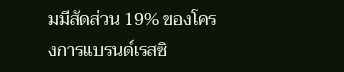มมีสัดส่วน 19% ของโครงการแบรนด์เรสซิ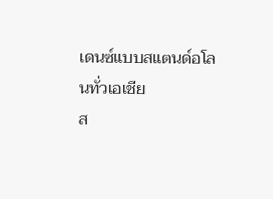เดนซ์แบบสแตนด์อโลนทั่วเอเชีย
ส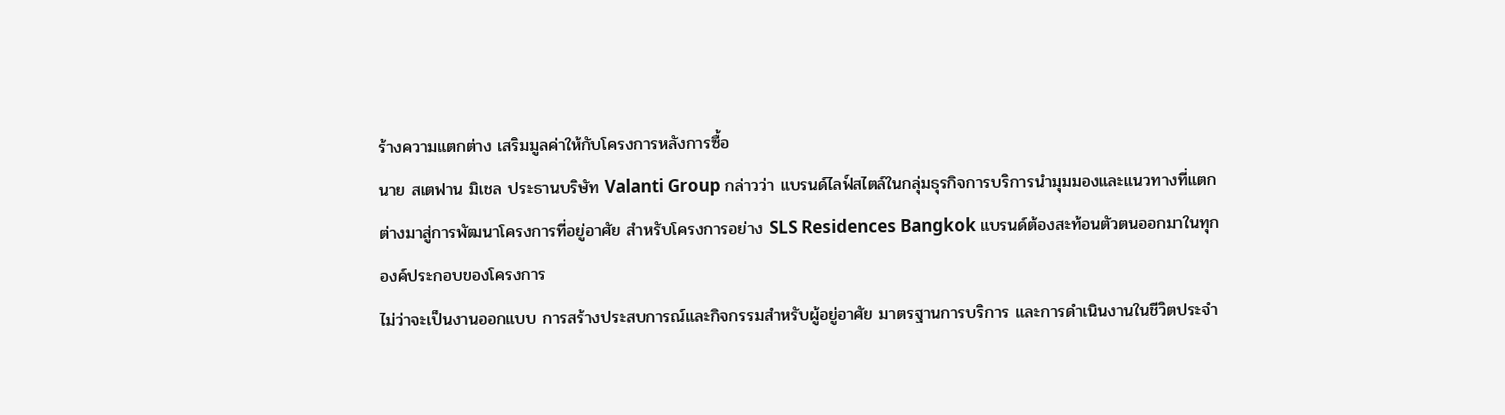ร้างความแตกต่าง เสริมมูลค่าให้กับโครงการหลังการซื้อ
นาย สเตฟาน มิเชล ประธานบริษัท Valanti Group กล่าวว่า แบรนด์ไลฟ์สไตล์ในกลุ่มธุรกิจการบริการนำมุมมองและแนวทางที่แตกต่างมาสู่การพัฒนาโครงการที่อยู่อาศัย สำหรับโครงการอย่าง SLS Residences Bangkok แบรนด์ต้องสะท้อนตัวตนออกมาในทุกองค์ประกอบของโครงการ
ไม่ว่าจะเป็นงานออกแบบ การสร้างประสบการณ์และกิจกรรมสำหรับผู้อยู่อาศัย มาตรฐานการบริการ และการดำเนินงานในชีวิตประจำ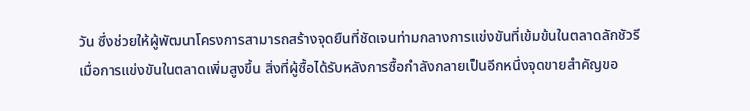วัน ซึ่งช่วยให้ผู้พัฒนาโครงการสามารถสร้างจุดยืนที่ชัดเจนท่ามกลางการแข่งขันที่เข้มข้นในตลาดลักชัวรี
เมื่อการแข่งขันในตลาดเพิ่มสูงขึ้น สิ่งที่ผู้ซื้อได้รับหลังการซื้อกำลังกลายเป็นอีกหนึ่งจุดขายสำคัญขอ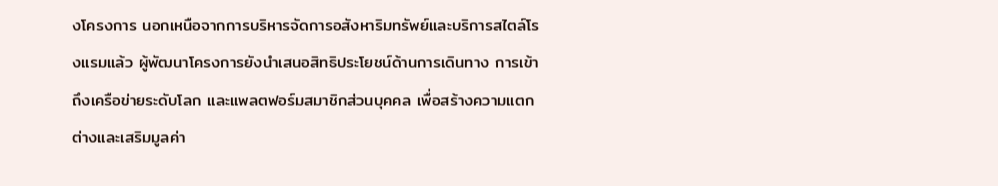งโครงการ นอกเหนือจากการบริหารจัดการอสังหาริมทรัพย์และบริการสไตล์โรงแรมแล้ว ผู้พัฒนาโครงการยังนำเสนอสิทธิประโยชน์ด้านการเดินทาง การเข้าถึงเครือข่ายระดับโลก และแพลตฟอร์มสมาชิกส่วนบุคคล เพื่อสร้างความแตกต่างและเสริมมูลค่า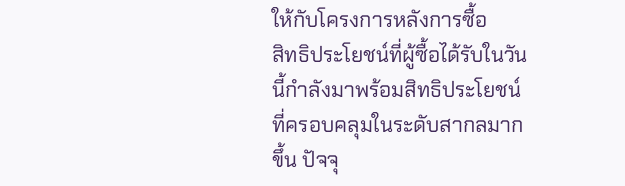ให้กับโครงการหลังการซื้อ
สิทธิประโยชน์ที่ผู้ซื้อได้รับในวันนี้กำลังมาพร้อมสิทธิประโยชน์ที่ครอบคลุมในระดับสากลมากขึ้น ปัจจุ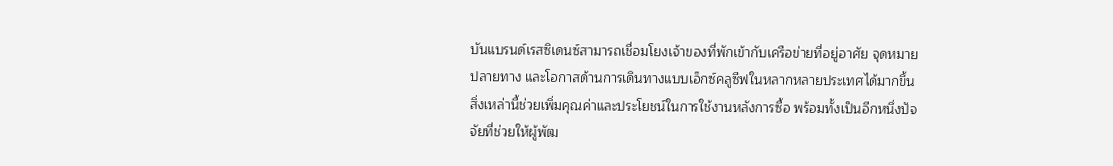บันแบรนด์เรสซิเดนซ์สามารถเชื่อมโยงเจ้าของที่พักเข้ากับเครือข่ายที่อยู่อาศัย จุดหมายปลายทาง และโอกาสด้านการเดินทางแบบเอ็กซ์คลูซีฟในหลากหลายประเทศได้มากขึ้น
สิ่งเหล่านี้ช่วยเพิ่มคุณค่าและประโยชน์ในการใช้งานหลังการซื้อ พร้อมทั้งเป็นอีกหนึ่งปัจจัยที่ช่วยให้ผู้พัฒ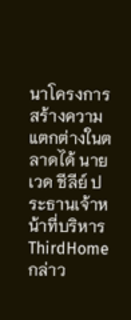นาโครงการสร้างความแตกต่างในตลาดได้ นาย เวด ชีลีย์ ประธานเจ้าหน้าที่บริหาร ThirdHome กล่าว